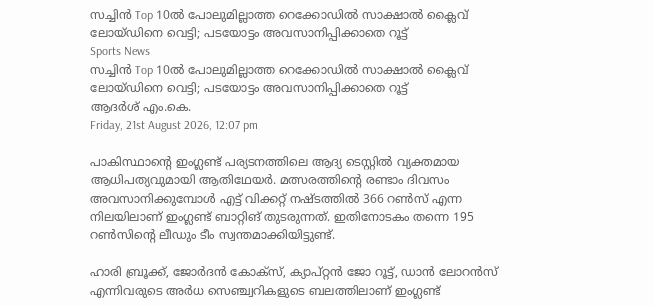സച്ചിന്‍ Top 10ല്‍ പോലുമില്ലാത്ത റെക്കോഡില്‍ സാക്ഷാല്‍ ക്ലൈവ് ലോയ്ഡിനെ വെട്ടി; പടയോട്ടം അവസാനിപ്പിക്കാതെ റൂട്ട്
Sports News
സച്ചിന്‍ Top 10ല്‍ പോലുമില്ലാത്ത റെക്കോഡില്‍ സാക്ഷാല്‍ ക്ലൈവ് ലോയ്ഡിനെ വെട്ടി; പടയോട്ടം അവസാനിപ്പിക്കാതെ റൂട്ട്
ആദർശ് എം.കെ.
Friday, 21st August 2026, 12:07 pm

പാകിസ്ഥാന്റെ ഇംഗ്ലണ്ട് പര്യടനത്തിലെ ആദ്യ ടെസ്റ്റില്‍ വ്യക്തമായ ആധിപത്യവുമായി ആതിഥേയര്‍. മത്സരത്തിന്റെ രണ്ടാം ദിവസം അവസാനിക്കുമ്പോള്‍ എട്ട് വിക്കറ്റ് നഷ്ടത്തില്‍ 366 റണ്‍സ് എന്ന നിലയിലാണ് ഇംഗ്ലണ്ട് ബാറ്റിങ് തുടരുന്നത്. ഇതിനോടകം തന്നെ 195 റണ്‍സിന്റെ ലീഡും ടീം സ്വന്തമാക്കിയിട്ടുണ്ട്.

ഹാരി ബ്രൂക്ക്, ജോര്‍ദന്‍ കോക്‌സ്, ക്യാപ്റ്റന്‍ ജോ റൂട്ട്, ഡാന്‍ ലോറന്‍സ് എന്നിവരുടെ അര്‍ധ സെഞ്ച്വറികളുടെ ബലത്തിലാണ് ഇംഗ്ലണ്ട്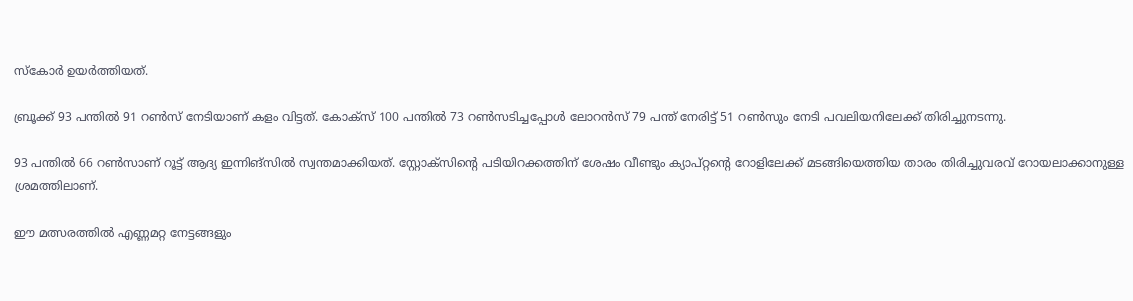സ്‌കോര്‍ ഉയര്‍ത്തിയത്.

ബ്രൂക്ക് 93 പന്തില്‍ 91 റണ്‍സ് നേടിയാണ് കളം വിട്ടത്. കോക്‌സ് 100 പന്തില്‍ 73 റണ്‍സടിച്ചപ്പോള്‍ ലോറന്‍സ് 79 പന്ത് നേരിട്ട് 51 റണ്‍സും നേടി പവലിയനിലേക്ക് തിരിച്ചുനടന്നു.

93 പന്തില്‍ 66 റണ്‍സാണ് റൂട്ട് ആദ്യ ഇന്നിങ്‌സില്‍ സ്വന്തമാക്കിയത്. സ്റ്റോക്‌സിന്റെ പടിയിറക്കത്തിന് ശേഷം വീണ്ടും ക്യാപ്റ്റന്റെ റോളിലേക്ക് മടങ്ങിയെത്തിയ താരം തിരിച്ചുവരവ് റോയലാക്കാനുള്ള ശ്രമത്തിലാണ്.

ഈ മത്സരത്തില്‍ എണ്ണമറ്റ നേട്ടങ്ങളും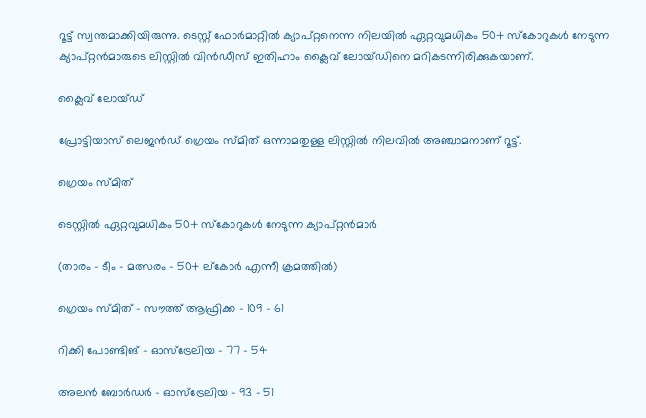റൂട്ട് സ്വന്തമാക്കിയിരുന്നു. ടെസ്റ്റ് ഫോര്‍മാറ്റില്‍ ക്യാപ്റ്റനെന്ന നിലയില്‍ ഏറ്റവുമധികം 50+ സ്‌കോറുകള്‍ നേടുന്ന ക്യാപ്റ്റന്‍മാരുടെ ലിസ്റ്റില്‍ വിന്‍ഡീസ് ഇതിഹാം ക്ലൈവ് ലോയ്ഡിനെ മറികടന്നിരിക്കുകയാണ്.

ക്ലൈവ് ലോയ്ഡ്

പ്രോട്ടിയാസ് ലെജന്‍ഡ് ഗ്രെയം സ്മിത് ഒന്നാമതുള്ള ലിസ്റ്റില്‍ നിലവില്‍ അഞ്ചാമനാണ് റൂട്ട്.

ഗ്രെയം സ്മിത്

ടെസ്റ്റില്‍ ഏറ്റവുമധികം 50+ സ്‌കോറുകള്‍ നേടുന്ന ക്യാപ്റ്റന്‍മാര്‍

(താരം – ടീം – മത്സരം – 50+ ല്‌കോര്‍ എന്നീ ക്രമത്തില്‍)

ഗ്രെയം സ്മിത് – സൗത്ത് ആഫ്രിക്ക – 109 – 61

റിക്കി പോണ്ടിങ് – ഓസ്‌ട്രേലിയ – 77 – 54

അലന്‍ ബോര്‍ഡര്‍ – ഓസ്‌ട്രേലിയ – 93 – 51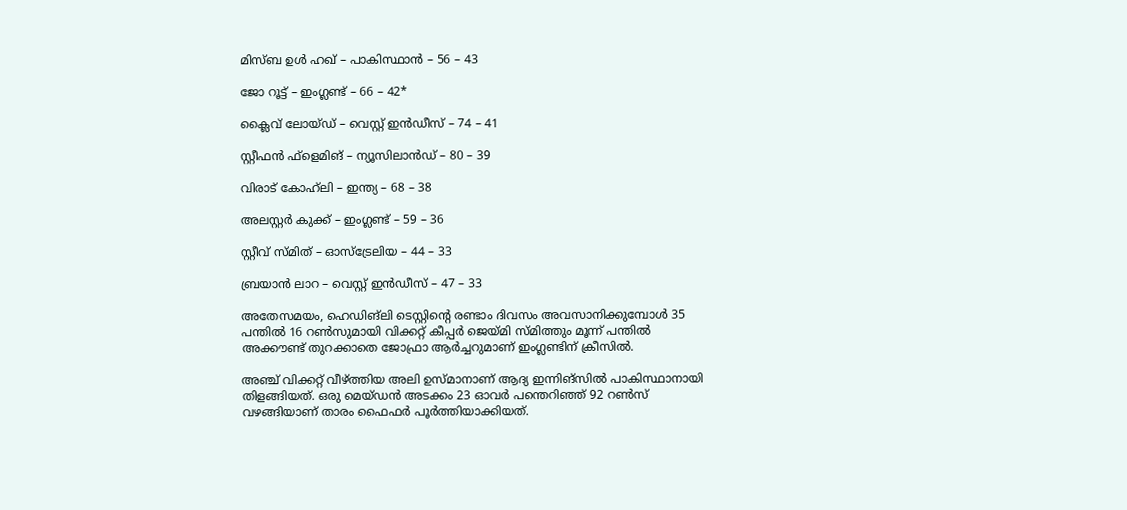മിസ്ബ ഉള്‍ ഹഖ് – പാകിസ്ഥാന്‍ – 56 – 43

ജോ റൂട്ട് – ഇംഗ്ലണ്ട് – 66 – 42*

ക്ലൈവ് ലോയ്ഡ് – വെസ്റ്റ് ഇന്‍ഡീസ് – 74 – 41

സ്റ്റീഫന്‍ ഫ്‌ളെമിങ് – ന്യൂസിലാന്‍ഡ് – 80 – 39

വിരാട് കോഹ്‌ലി – ഇന്ത്യ – 68 – 38

അലസ്റ്റര്‍ കുക്ക് – ഇംഗ്ലണ്ട് – 59 – 36

സ്റ്റീവ് സ്മിത് – ഓസ്‌ട്രേലിയ – 44 – 33

ബ്രയാന്‍ ലാറ – വെസ്റ്റ് ഇന്‍ഡീസ് – 47 – 33

അതേസമയം, ഹെഡിങ്‌ലി ടെസ്റ്റിന്റെ രണ്ടാം ദിവസം അവസാനിക്കുമ്പോള്‍ 35 പന്തില്‍ 16 റണ്‍സുമായി വിക്കറ്റ് കീപ്പര്‍ ജെയ്മി സ്മിത്തും മൂന്ന് പന്തില്‍ അക്കൗണ്ട് തുറക്കാതെ ജോഫ്രാ ആര്‍ച്ചറുമാണ് ഇംഗ്ലണ്ടിന് ക്രീസില്‍.

അഞ്ച് വിക്കറ്റ് വീഴ്ത്തിയ അലി ഉസ്മാനാണ് ആദ്യ ഇന്നിങ്‌സില്‍ പാകിസ്ഥാനായി തിളങ്ങിയത്. ഒരു മെയ്ഡന്‍ അടക്കം 23 ഓവര്‍ പന്തെറിഞ്ഞ് 92 റണ്‍സ് വഴങ്ങിയാണ് താരം ഫൈഫര്‍ പൂര്‍ത്തിയാക്കിയത്.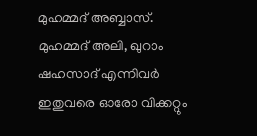മുഹമ്മദ് അബ്ബാസ്. മുഹമ്മദ് അലി, ഖുറാം ഷഹസാദ് എന്നിവര്‍ ഇതുവരെ ഓരോ വിക്കറ്റും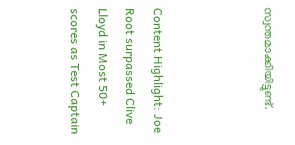സ്വന്തമാക്കിയിട്ടുണ്ട്.



Content Highlight: Joe Root surpassed Clive Lloyd in Most 50+ scores as Test Captain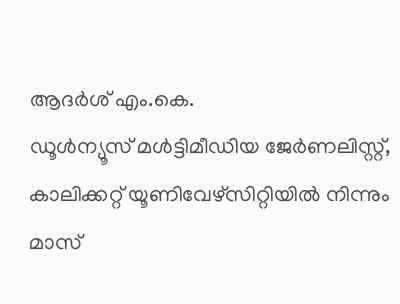ആദർശ് എം.കെ.
ഡൂള്‍ന്യൂസ് മള്‍ട്ടിമീഡിയ ജേര്‍ണലിസ്റ്റ്, കാലിക്കറ്റ് യൂണിവേഴ്സിറ്റിയില്‍ നിന്നും മാസ്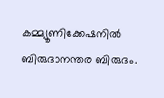കമ്മ്യൂണിക്കേഷനില്‍ ബിരുദാനന്തര ബിരുദം.